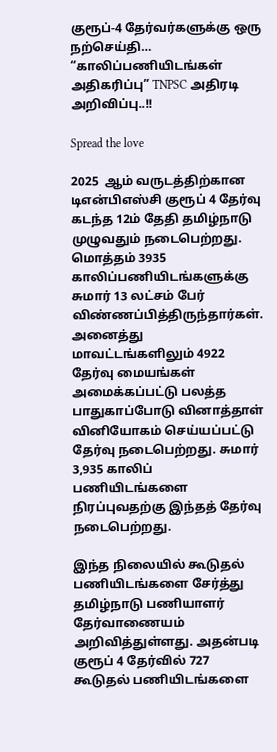குரூப்-4 தேர்வர்களுக்கு ஒரு நற்செய்தி… “காலிப்பணியிடங்கள் அதிகரிப்பு” TNPSC அதிரடி அறிவிப்பு..!!

Spread the love

2025  ஆம் வருடத்திற்கான டிஎன்பிஎஸ்சி குரூப் 4 தேர்வு கடந்த 12ம் தேதி தமிழ்நாடு முழுவதும் நடைபெற்றது. மொத்தம் 3935 காலிப்பணியிடங்களுக்கு சுமார் 13 லட்சம் பேர் விண்ணப்பித்திருந்தார்கள். அனைத்து மாவட்டங்களிலும் 4922 தேர்வு மையங்கள் அமைக்கப்பட்டு பலத்த பாதுகாப்போடு வினாத்தாள் வினியோகம் செய்யப்பட்டு தேர்வு நடைபெற்றது. சுமார் 3,935 காலிப் பணியிடங்களை நிரப்புவதற்கு இந்தத் தேர்வு நடைபெற்றது.

இந்த நிலையில் கூடுதல் பணியிடங்களை சேர்த்து தமிழ்நாடு பணியாளர் தேர்வாணையம் அறிவித்துள்ளது. அதன்படி குரூப் 4 தேர்வில் 727 கூடுதல் பணியிடங்களை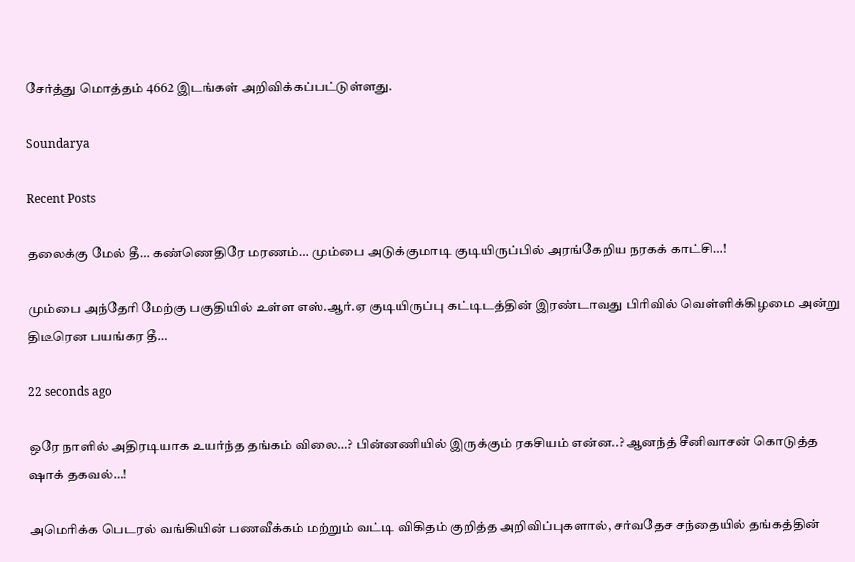சேர்த்து மொத்தம் 4662 இடங்கள் அறிவிக்கப்பட்டுள்ளது.

Soundarya

Recent Posts

தலைக்கு மேல் தீ… கண்ணெதிரே மரணம்… மும்பை அடுக்குமாடி குடியிருப்பில் அரங்கேறிய நரகக் காட்சி…!

மும்பை அந்தேரி மேற்கு பகுதியில் உள்ள எஸ்.ஆர்.ஏ குடியிருப்பு கட்டிடத்தின் இரண்டாவது பிரிவில் வெள்ளிக்கிழமை அன்று திடீரென பயங்கர தீ…

22 seconds ago

ஒரே நாளில் அதிரடியாக உயர்ந்த தங்கம் விலை…? பின்னணியில் இருக்கும் ரகசியம் என்ன..? ஆனந்த் சீனிவாசன் கொடுத்த ஷாக் தகவல்…!

அமெரிக்க பெடரல் வங்கியின் பணவீக்கம் மற்றும் வட்டி விகிதம் குறித்த அறிவிப்புகளால், சர்வதேச சந்தையில் தங்கத்தின்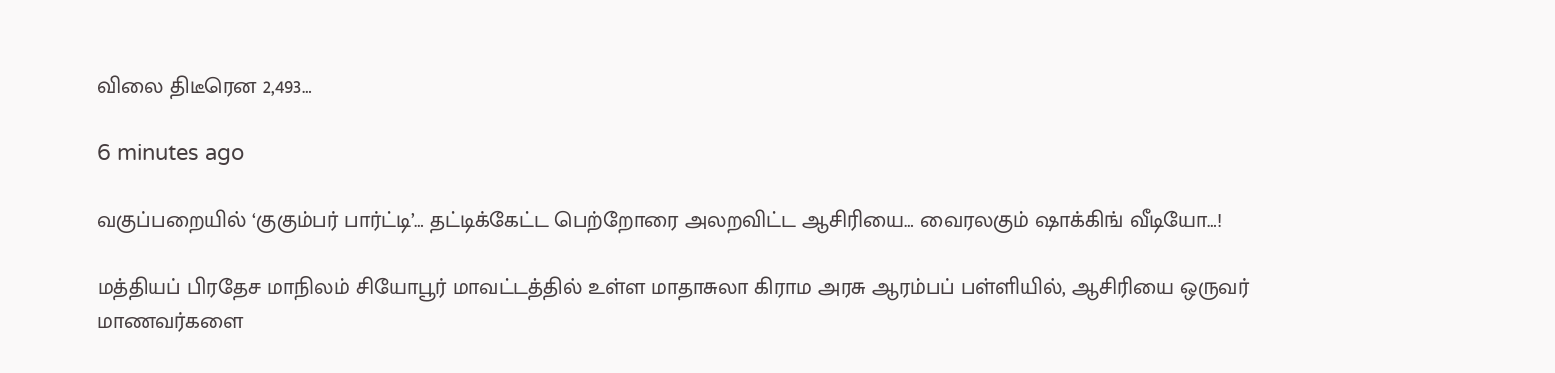விலை திடீரென 2,493…

6 minutes ago

வகுப்பறையில் ‘குகும்பர் பார்ட்டி’… தட்டிக்கேட்ட பெற்றோரை அலறவிட்ட ஆசிரியை… வைரலகும் ஷாக்கிங் வீடியோ…!

மத்தியப் பிரதேச மாநிலம் சியோபூர் மாவட்டத்தில் உள்ள மாதாசுலா கிராம அரசு ஆரம்பப் பள்ளியில், ஆசிரியை ஒருவர் மாணவர்களை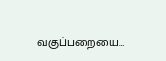வகுப்பறையை…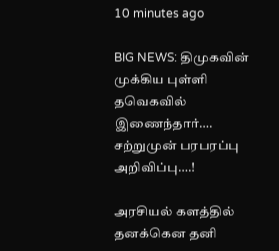10 minutes ago

BIG NEWS: திமுகவின் முக்கிய புள்ளி தவெகவில் இணைந்தார்…. சற்றுமுன் பரபரப்பு அறிவிப்பு….!

அரசியல் களத்தில் தனக்கென தனி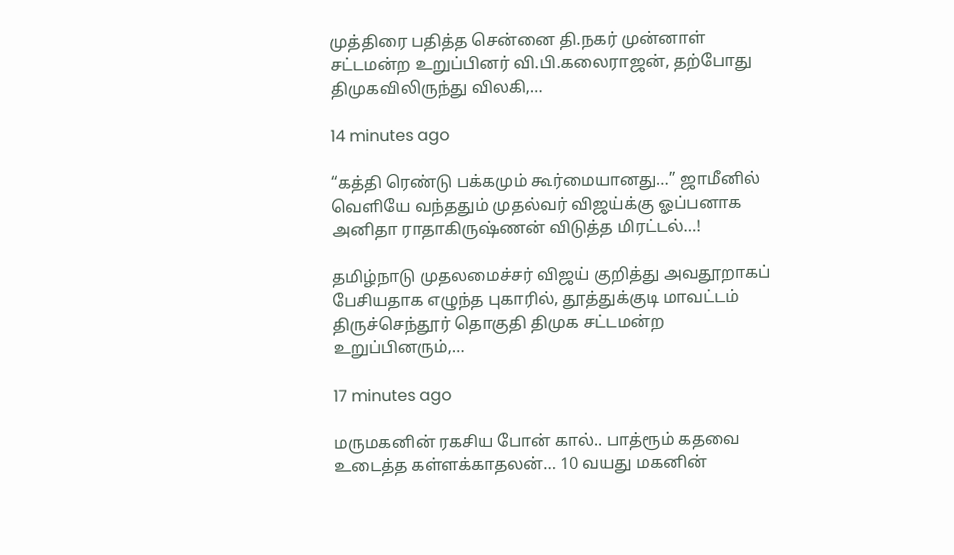முத்திரை பதித்த சென்னை தி.நகர் முன்னாள் சட்டமன்ற உறுப்பினர் வி.பி.கலைராஜன், தற்போது திமுகவிலிருந்து விலகி,…

14 minutes ago

“கத்தி ரெண்டு பக்கமும் கூர்மையானது…” ஜாமீனில் வெளியே வந்ததும் முதல்வர் விஜய்க்கு ஓப்பனாக அனிதா ராதாகிருஷ்ணன் விடுத்த மிரட்டல்…!

தமிழ்நாடு முதலமைச்சர் விஜய் குறித்து அவதூறாகப் பேசியதாக எழுந்த புகாரில், தூத்துக்குடி மாவட்டம் திருச்செந்தூர் தொகுதி திமுக சட்டமன்ற உறுப்பினரும்,…

17 minutes ago

மருமகனின் ரகசிய போன் கால்.. பாத்ரூம் கதவை உடைத்த கள்ளக்காதலன்… 10 வயது மகனின்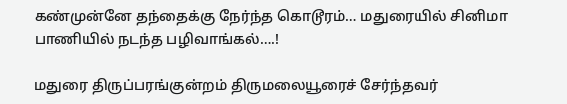கண்முன்னே தந்தைக்கு நேர்ந்த கொடூரம்… மதுரையில் சினிமா பாணியில் நடந்த பழிவாங்கல்….!

மதுரை திருப்பரங்குன்றம் திருமலையூரைச் சேர்ந்தவர்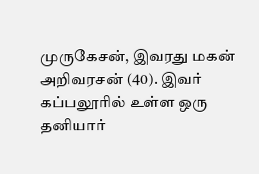முருகேசன், இவரது மகன் அறிவரசன் (40). இவர் கப்பலூரில் உள்ள ஒரு தனியார்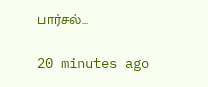பார்சல்…

20 minutes ago